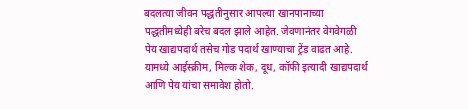बदलत्या जीवन पद्धतीनुसार आपल्या खानपानाच्या पद्धतीमध्येही बरेच बदल झाले आहेत. जेवणानंतर वेगवेगळी पेय खाद्यपदार्थ तसेच गोड पदार्थ खाण्याचा ट्रेंड वाढत आहे. यामध्ये आईस्क्रीम, मिल्क शेक, दूध, कॉफी इत्यादी खाद्यपदार्थ आणि पेय यांचा समावेश होतो.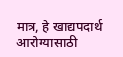मात्र, हे खाद्यपदार्थ आरोग्यासाठी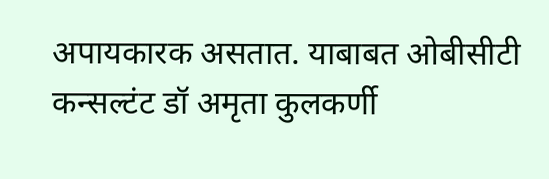अपायकारक असतात. याबाबत ओबीसीटी कन्सल्टंट डॉ अमृता कुलकर्णी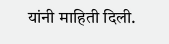यांनी माहिती दिली.